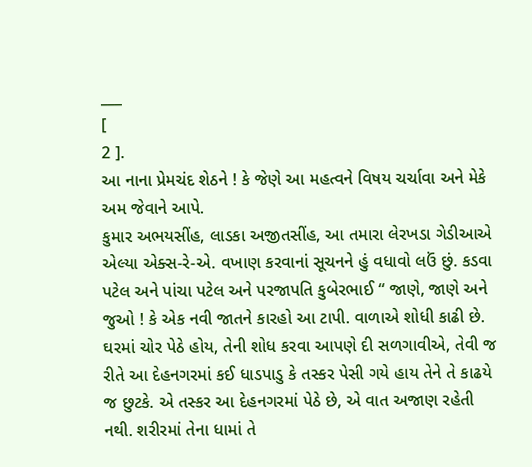___
[
2 ].
આ નાના પ્રેમચંદ શેઠને ! કે જેણે આ મહત્વને વિષય ચર્ચાવા અને મેકે અમ જેવાને આપે.
કુમાર અભયસીંહ, લાડકા અજીતસીંહ, આ તમારા લેરખડા ગેડીઆએ એલ્યા એક્સ-રે-એ. વખાણ કરવાનાં સૂચનને હું વધાવો લઉં છું. કડવા પટેલ અને પાંચા પટેલ અને પરજાપતિ કુબેરભાઈ “ જાણે, જાણે અને જુઓ ! કે એક નવી જાતને કારહો આ ટાપી. વાળાએ શોધી કાઢી છે. ઘરમાં ચોર પેઠે હોય, તેની શોધ કરવા આપણે દી સળગાવીએ, તેવી જ રીતે આ દેહનગરમાં કઈ ધાડપાડુ કે તસ્કર પેસી ગયે હાય તેને તે કાઢયે જ છુટકે. એ તસ્કર આ દેહનગરમાં પેઠે છે, એ વાત અજાણ રહેતી નથી. શરીરમાં તેના ધામાં તે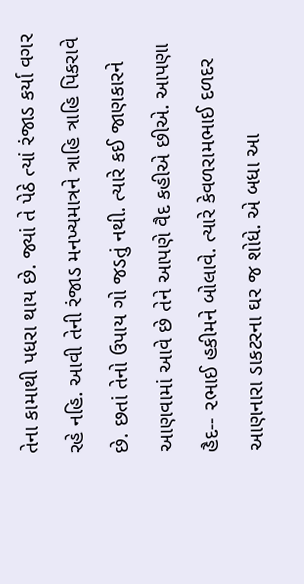તેના કામાથી પધરા થાય છે. જ્યાં તે પેઠે ત્યાં રંજાડ કર્યા વગર રહે નહિ. આવી તેની રંજાડ મનખ્યમાત્રને ત્રાહિ ત્રાહિ પિકરાવે છે. છતાં તેનો ઉપાય ગો જડતું નથી. ત્યારે કઈ જાણકારને આણવામાં આવે છે તેને આપણે વૈદ કહીએ છીએ. આપણા હૈદ-- ૨ભાઈ હકીમને બોલાવે. ત્યારે કેવળરામભાઈ દળદર આણનારા ડાકટરના ઘર જ શોધે. એ બધા આ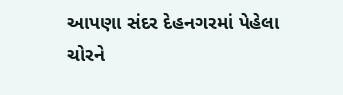આપણા સંદર દેહનગરમાં પેહેલા ચોરને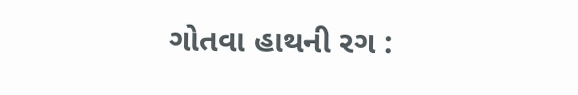ગોતવા હાથની રગ :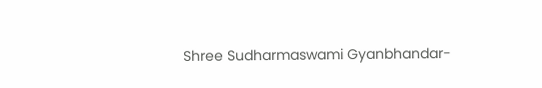Shree Sudharmaswami Gyanbhandar-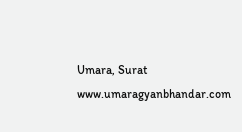Umara, Surat
www.umaragyanbhandar.com